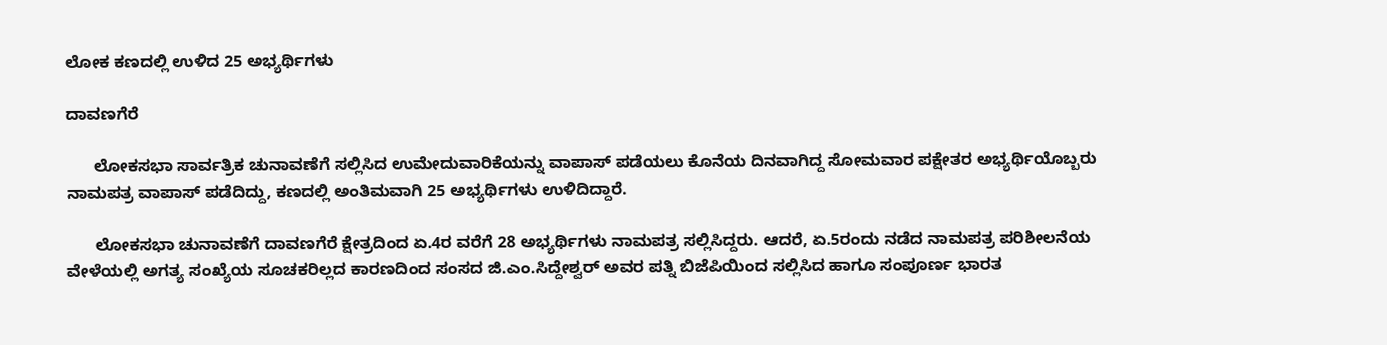ಲೋಕ ಕಣದಲ್ಲಿ ಉಳಿದ 25 ಅಭ್ಯರ್ಥಿಗಳು

ದಾವಣಗೆರೆ

      ಲೋಕಸಭಾ ಸಾರ್ವತ್ರಿಕ ಚುನಾವಣೆಗೆ ಸಲ್ಲಿಸಿದ ಉಮೇದುವಾರಿಕೆಯನ್ನು ವಾಪಾಸ್ ಪಡೆಯಲು ಕೊನೆಯ ದಿನವಾಗಿದ್ದ ಸೋಮವಾರ ಪಕ್ಷೇತರ ಅಭ್ಯರ್ಥಿಯೊಬ್ಬರು ನಾಮಪತ್ರ ವಾಪಾಸ್ ಪಡೆದಿದ್ದು, ಕಣದಲ್ಲಿ ಅಂತಿಮವಾಗಿ 25 ಅಭ್ಯರ್ಥಿಗಳು ಉಳಿದಿದ್ದಾರೆ.

      ಲೋಕಸಭಾ ಚುನಾವಣೆಗೆ ದಾವಣಗೆರೆ ಕ್ಷೇತ್ರದಿಂದ ಏ.4ರ ವರೆಗೆ 28 ಅಭ್ಯರ್ಥಿಗಳು ನಾಮಪತ್ರ ಸಲ್ಲಿಸಿದ್ದರು. ಆದರೆ, ಏ.5ರಂದು ನಡೆದ ನಾಮಪತ್ರ ಪರಿಶೀಲನೆಯ ವೇಳೆಯಲ್ಲಿ ಅಗತ್ಯ ಸಂಖ್ಯೆಯ ಸೂಚಕರಿಲ್ಲದ ಕಾರಣದಿಂದ ಸಂಸದ ಜಿ.ಎಂ.ಸಿದ್ದೇಶ್ವರ್ ಅವರ ಪತ್ನಿ ಬಿಜೆಪಿಯಿಂದ ಸಲ್ಲಿಸಿದ ಹಾಗೂ ಸಂಪೂರ್ಣ ಭಾರತ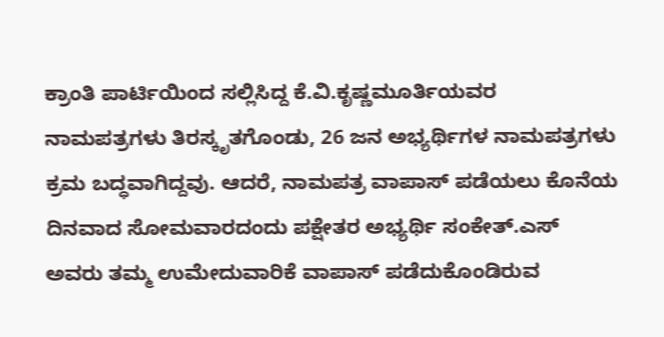ಕ್ರಾಂತಿ ಪಾರ್ಟಿಯಿಂದ ಸಲ್ಲಿಸಿದ್ದ ಕೆ.ವಿ.ಕೃಷ್ಣಮೂರ್ತಿಯವರ ನಾಮಪತ್ರಗಳು ತಿರಸ್ಕೃತಗೊಂಡು, 26 ಜನ ಅಭ್ಯರ್ಥಿಗಳ ನಾಮಪತ್ರಗಳು ಕ್ರಮ ಬದ್ಧವಾಗಿದ್ದವು. ಆದರೆ, ನಾಮಪತ್ರ ವಾಪಾಸ್ ಪಡೆಯಲು ಕೊನೆಯ ದಿನವಾದ ಸೋಮವಾರದಂದು ಪಕ್ಷೇತರ ಅಭ್ಯರ್ಥಿ ಸಂಕೇತ್.ಎಸ್ ಅವರು ತಮ್ಮ ಉಮೇದುವಾರಿಕೆ ವಾಪಾಸ್ ಪಡೆದುಕೊಂಡಿರುವ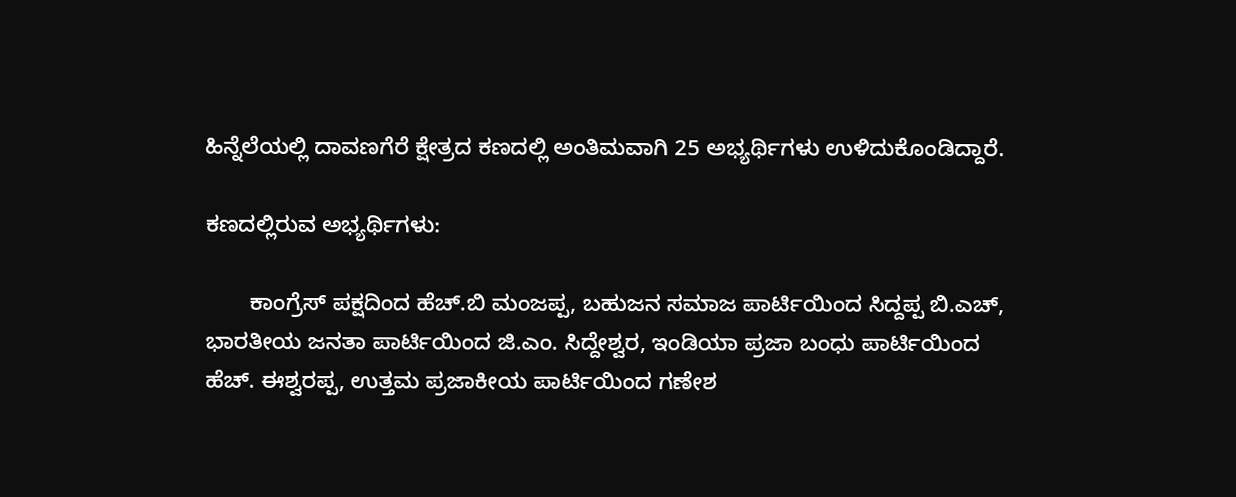ಹಿನ್ನೆಲೆಯಲ್ಲಿ ದಾವಣಗೆರೆ ಕ್ಷೇತ್ರದ ಕಣದಲ್ಲಿ ಅಂತಿಮವಾಗಿ 25 ಅಭ್ಯರ್ಥಿಗಳು ಉಳಿದುಕೊಂಡಿದ್ದಾರೆ.

ಕಣದಲ್ಲಿರುವ ಅಭ್ಯರ್ಥಿಗಳು:

       ಕಾಂಗ್ರೆಸ್ ಪಕ್ಷದಿಂದ ಹೆಚ್.ಬಿ ಮಂಜಪ್ಪ, ಬಹುಜನ ಸಮಾಜ ಪಾರ್ಟಿಯಿಂದ ಸಿದ್ದಪ್ಪ ಬಿ.ಎಚ್, ಭಾರತೀಯ ಜನತಾ ಪಾರ್ಟಿಯಿಂದ ಜಿ.ಎಂ. ಸಿದ್ದೇಶ್ವರ, ಇಂಡಿಯಾ ಪ್ರಜಾ ಬಂಧು ಪಾರ್ಟಿಯಿಂದ ಹೆಚ್. ಈಶ್ವರಪ್ಪ, ಉತ್ತಮ ಪ್ರಜಾಕೀಯ ಪಾರ್ಟಿಯಿಂದ ಗಣೇಶ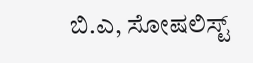ಬಿ.ಎ, ಸೋಷಲಿಸ್ಟ್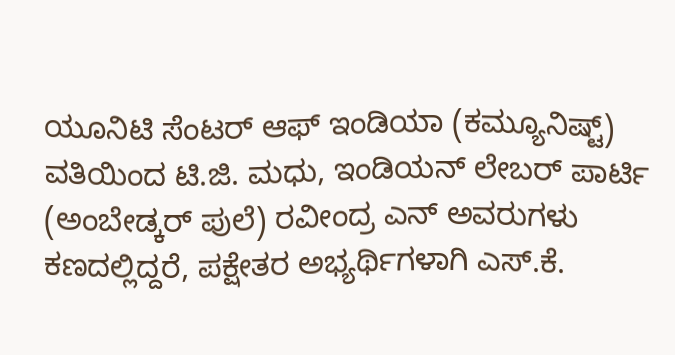ಯೂನಿಟಿ ಸೆಂಟರ್ ಆಫ್ ಇಂಡಿಯಾ (ಕಮ್ಯೂನಿಷ್ಟ್) ವತಿಯಿಂದ ಟಿ.ಜಿ. ಮಧು, ಇಂಡಿಯನ್ ಲೇಬರ್ ಪಾರ್ಟಿ (ಅಂಬೇಡ್ಕರ್ ಪುಲೆ) ರವೀಂದ್ರ ಎನ್ ಅವರುಗಳು ಕಣದಲ್ಲಿದ್ದರೆ, ಪಕ್ಷೇತರ ಅಭ್ಯರ್ಥಿಗಳಾಗಿ ಎಸ್.ಕೆ.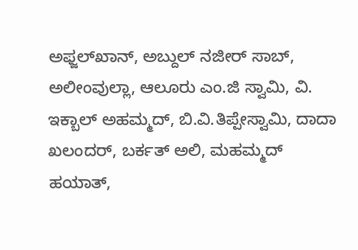ಅಫ್ಜಲ್‍ಖಾನ್, ಅಬ್ದುಲ್ ನಜೀರ್ ಸಾಬ್, ಅಲೀಂವುಲ್ಲಾ, ಆಲೂರು ಎಂ.ಜಿ ಸ್ವಾಮಿ, ವಿ. ಇಕ್ಬಾಲ್ ಅಹಮ್ಮದ್, ಬಿ.ವಿ.ತಿಪ್ಪೇಸ್ವಾಮಿ, ದಾದಾ ಖಲಂದರ್, ಬರ್ಕತ್ ಅಲಿ, ಮಹಮ್ಮದ್ ಹಯಾತ್,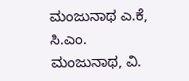ಮಂಜುನಾಥ ಎ.ಕೆ, ಸಿ.ಎಂ. ಮಂಜುನಾಥ, ವಿ.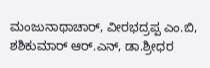ಮಂಜುನಾಥಾಚಾರ್, ವೀರಭದ್ರಪ್ಪ ಎಂ.ಬಿ, ಶಶಿಕುಮಾರ್ ಆರ್.ಎನ್, ಡಾ.ಶ್ರೀಧರ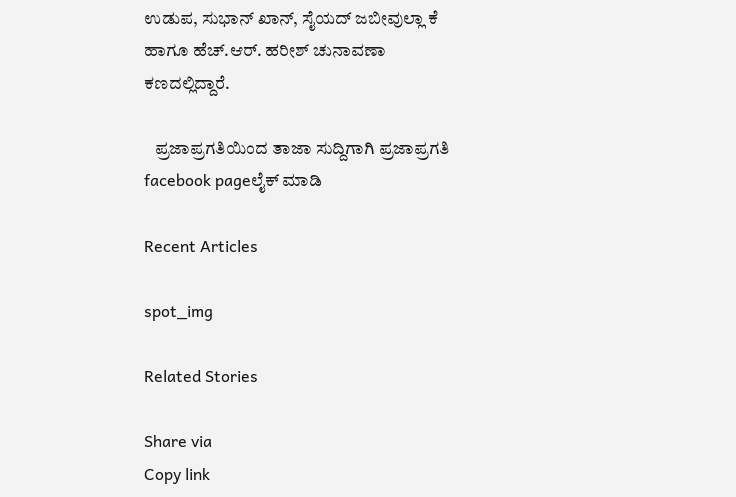ಉಡುಪ, ಸುಭಾನ್ ಖಾನ್, ಸೈಯದ್ ಜಬೀವುಲ್ಲಾ ಕೆ ಹಾಗೂ ಹೆಚ್.ಆರ್. ಹರೀಶ್ ಚುನಾವಣಾ ಕಣದಲ್ಲಿದ್ದಾರೆ.

   ಪ್ರಜಾಪ್ರಗತಿಯಿಂದ ತಾಜಾ ಸುದ್ದಿಗಾಗಿ ಪ್ರಜಾಪ್ರಗತಿ facebook pageಲೈಕ್ ಮಾಡಿ

Recent Articles

spot_img

Related Stories

Share via
Copy link